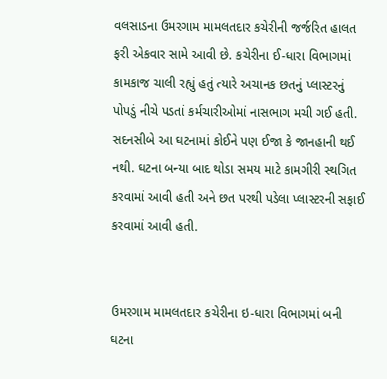વલસાડના ઉમરગામ મામલતદાર કચેરીની જર્જરિત હાલત ફરી એકવાર સામે આવી છે. કચેરીના ઈ-ધારા વિભાગમાં કામકાજ ચાલી રહ્યું હતું ત્યારે અચાનક છતનું પ્લાસ્ટરનું પોપડું નીચે પડતાં કર્મચારીઓમાં નાસભાગ મચી ગઈ હતી. સદનસીબે આ ઘટનામાં કોઈને પણ ઈજા કે જાનહાની થઈ નથી. ઘટના બન્યા બાદ થોડા સમય માટે કામગીરી સ્થગિત કરવામાં આવી હતી અને છત પરથી પડેલા પ્લાસ્ટરની સફાઈ કરવામાં આવી હતી.


ઉમરગામ મામલતદાર કચેરીના ઇ-ધારા વિભાગમાં બની ઘટના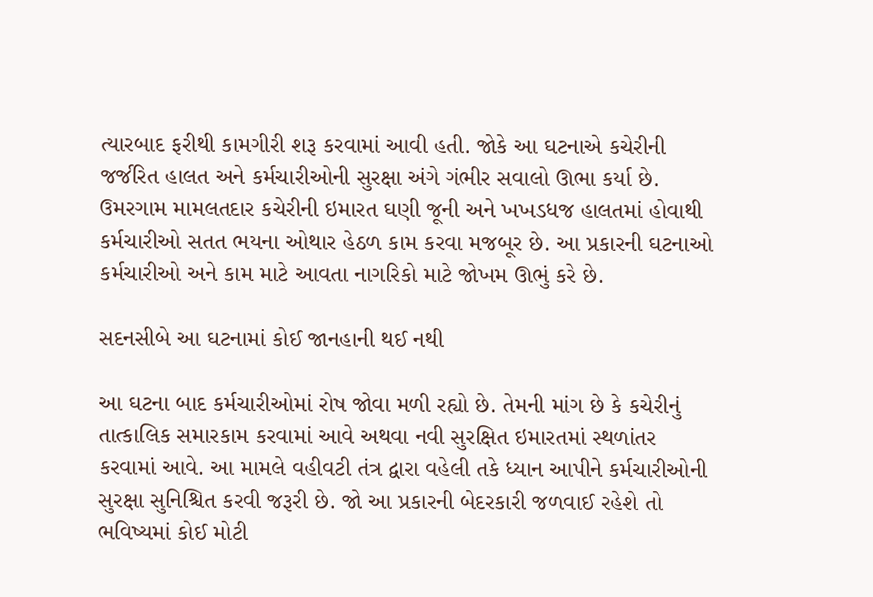ત્યારબાદ ફરીથી કામગીરી શરૂ કરવામાં આવી હતી. જોકે આ ઘટનાએ કચેરીની જર્જરિત હાલત અને કર્મચારીઓની સુરક્ષા અંગે ગંભીર સવાલો ઊભા કર્યા છે. ઉમરગામ મામલતદાર કચેરીની ઇમારત ઘણી જૂની અને ખખડધજ હાલતમાં હોવાથી કર્મચારીઓ સતત ભયના ઓથાર હેઠળ કામ કરવા મજબૂર છે. આ પ્રકારની ઘટનાઓ કર્મચારીઓ અને કામ માટે આવતા નાગરિકો માટે જોખમ ઊભું કરે છે.

સદનસીબે આ ઘટનામાં કોઈ જાનહાની થઈ નથી

આ ઘટના બાદ કર્મચારીઓમાં રોષ જોવા મળી રહ્યો છે. તેમની માંગ છે કે કચેરીનું તાત્કાલિક સમારકામ કરવામાં આવે અથવા નવી સુરક્ષિત ઇમારતમાં સ્થળાંતર કરવામાં આવે. આ મામલે વહીવટી તંત્ર દ્વારા વહેલી તકે ધ્યાન આપીને કર્મચારીઓની સુરક્ષા સુનિશ્ચિત કરવી જરૂરી છે. જો આ પ્રકારની બેદરકારી જળવાઈ રહેશે તો ભવિષ્યમાં કોઈ મોટી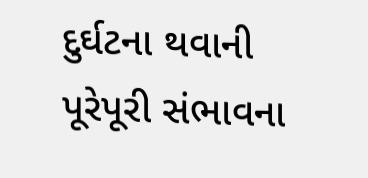દુર્ઘટના થવાની પૂરેપૂરી સંભાવના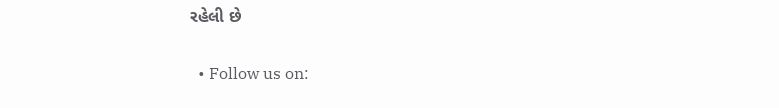રહેલી છે


  • Follow us on: